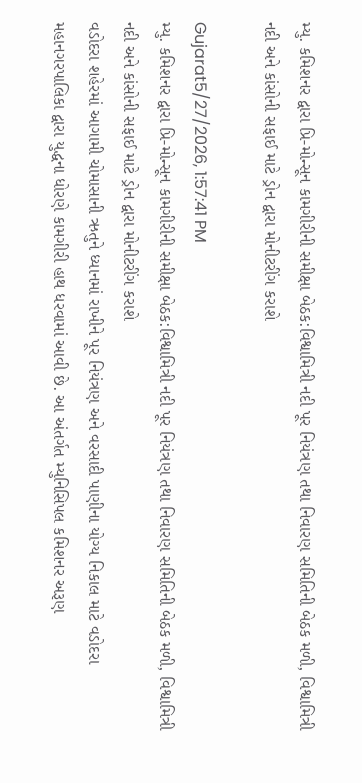મ્યુ. કમિશનર દ્વારા પ્રિ-મોન્સૂન કામગીરીની સમીક્ષા બેઠક:વિશ્વામિત્રી નદી પૂર નિયંત્રણ તથા નિવારણ સમિતિની બેઠક મળી, વિશ્વામિત્રી નદી અને કાંસોની સફાઈ માટે ડ્રોન દ્વારા મોનીટરીંગ કરાશે

Gujarat5/27/2026, 1:57:41 PM
મ્યુ. કમિશનર દ્વારા પ્રિ-મોન્સૂન કામગીરીની સમીક્ષા બેઠક:વિશ્વામિત્રી નદી પૂર નિયંત્રણ તથા નિવારણ સમિતિની બેઠક મળી, વિશ્વામિત્રી નદી અને કાંસોની સફાઈ માટે ડ્રોન દ્વારા મોનીટરીંગ કરાશે
વડોદરા શહેરમાં આગામી ચોમાસાની ઋતુને ધ્યાનમાં રાખીને પૂર નિયંત્રણ અને વરસાદી પાણીના યોગ્ય નિકાલ માટે વડોદરા મહાનગરપાલિકા દ્વારા યુદ્ધના ધોરણે કામગીરી હાથ ધરવામાં આવી છે. આ અંતર્ગત મ્યુનિસિપલ કમિશનર અરૂણ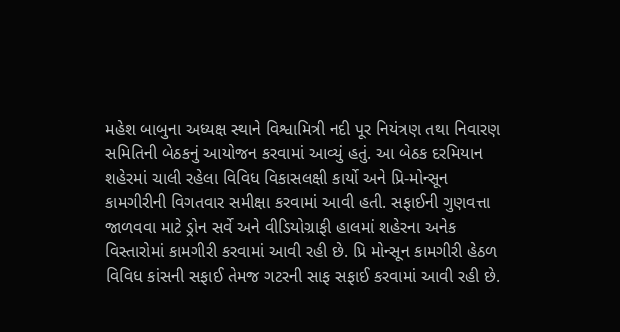મહેશ બાબુના અધ્યક્ષ સ્થાને વિશ્વામિત્રી નદી પૂર નિયંત્રણ તથા નિવારણ સમિતિની બેઠકનું આયોજન કરવામાં આવ્યું હતું. આ બેઠક દરમિયાન શહેરમાં ચાલી રહેલા વિવિધ વિકાસલક્ષી કાર્યો અને પ્રિ-મોન્સૂન કામગીરીની વિગતવાર સમીક્ષા કરવામાં આવી હતી. સફાઈની ગુણવત્તા જાળવવા માટે ડ્રોન સર્વે અને વીડિયોગ્રાફી હાલમાં શહેરના અનેક વિસ્તારોમાં કામગીરી કરવામાં આવી રહી છે. પ્રિ મોન્સૂન કામગીરી હેઠળ વિવિધ કાંસની સફાઈ તેમજ ગટરની સાફ સફાઈ કરવામાં આવી રહી છે.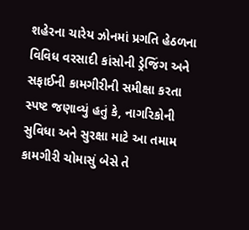શહેરના ચારેય ઝોનમાં પ્રગતિ હેઠળના વિવિધ વરસાદી કાંસોની ડ્રેજિંગ અને સફાઈની કામગીરીની સમીક્ષા કરતા સ્પષ્ટ જણાવ્યું હતું કે, નાગરિકોની સુવિધા અને સુરક્ષા માટે આ તમામ કામગીરી ચોમાસું બેસે તે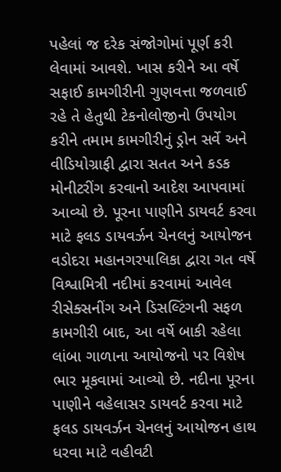પહેલાં જ દરેક સંજોગોમાં પૂર્ણ કરી લેવામાં આવશે. ખાસ કરીને આ વર્ષે સફાઈ કામગીરીની ગુણવત્તા જળવાઈ રહે તે હેતુથી ટેકનોલોજીનો ઉપયોગ કરીને તમામ કામગીરીનું ડ્રોન સર્વે અને વીડિયોગ્રાફી દ્વારા સતત અને કડક મોનીટરીંગ કરવાનો આદેશ આપવામાં આવ્યો છે. પૂરના પાણીને ડાયવર્ટ કરવા માટે ફલડ ડાયવર્ઝન ચેનલનું આયોજન વડોદરા મહાનગરપાલિકા દ્વારા ગત વર્ષે વિશ્વામિત્રી નદીમાં કરવામાં આવેલ રીસેક્સનીંગ અને ડિસલ્ટિંગની સફળ કામગીરી બાદ, આ વર્ષે બાકી રહેલા લાંબા ગાળાના આયોજનો પર વિશેષ ભાર મૂકવામાં આવ્યો છે. નદીના પૂરના પાણીને વહેલાસર ડાયવર્ટ કરવા માટે ફલડ ડાયવર્ઝન ચેનલનું આયોજન હાથ ધરવા માટે વહીવટી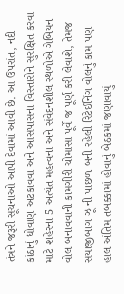તંત્રને જરૂરી સૂચનાઓ આપી દેવામાં આવી છે. આ ઉપરાંત, નદી કાંઠાનું ધોવાણ અટકાવવા અને આસપાસના વિસ્તારોને સુરક્ષિત કરવા માટે શહેરના 5 અત્યંત મહત્વના અને સંવેદનશીલ સ્થળોએ ગેબિયન વોલ બનાવવાની કામગીરી ચોમાસા પૂર્વે જ પૂર્ણ કરી લેવાશે, તેમજ સયાજીબાગ ઝૂ ની પાછળ બની રહેલી રિટેઈનિંગ વોલનું કામ પણ હાલ અંતિમ તબક્કામાં હોવાનું બેઠકમાં જણાવાયું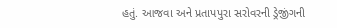હતું. આજવા અને પ્રતાપપુરા સરોવરની ડ્રેજીંગની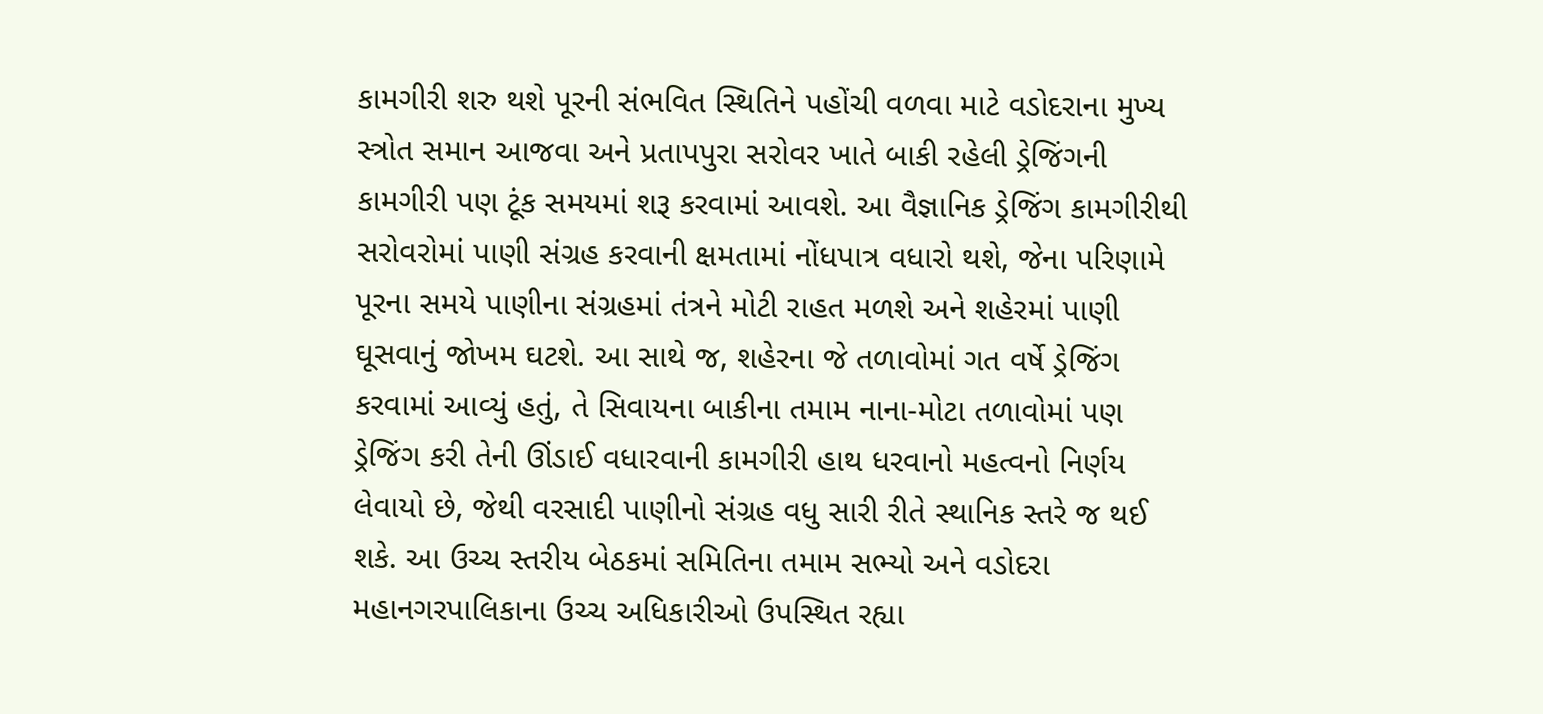કામગીરી શરુ થશે પૂરની સંભવિત સ્થિતિને પહોંચી વળવા માટે વડોદરાના મુખ્ય સ્ત્રોત સમાન આજવા અને પ્રતાપપુરા સરોવર ખાતે બાકી રહેલી ડ્રેજિંગની કામગીરી પણ ટૂંક સમયમાં શરૂ કરવામાં આવશે. આ વૈજ્ઞાનિક ડ્રેજિંગ કામગીરીથી સરોવરોમાં પાણી સંગ્રહ કરવાની ક્ષમતામાં નોંધપાત્ર વધારો થશે, જેના પરિણામે પૂરના સમયે પાણીના સંગ્રહમાં તંત્રને મોટી રાહત મળશે અને શહેરમાં પાણી ઘૂસવાનું જોખમ ઘટશે. આ સાથે જ, શહેરના જે તળાવોમાં ગત વર્ષે ડ્રેજિંગ કરવામાં આવ્યું હતું, તે સિવાયના બાકીના તમામ નાના-મોટા તળાવોમાં પણ ડ્રેજિંગ કરી તેની ઊંડાઈ વધારવાની કામગીરી હાથ ધરવાનો મહત્વનો નિર્ણય લેવાયો છે, જેથી વરસાદી પાણીનો સંગ્રહ વધુ સારી રીતે સ્થાનિક સ્તરે જ થઈ શકે. આ ઉચ્ચ સ્તરીય બેઠકમાં સમિતિના તમામ સભ્યો અને વડોદરા મહાનગરપાલિકાના ઉચ્ચ અધિકારીઓ ઉપસ્થિત રહ્યા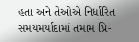હતા અને તેઓએ નિર્ધારિત સમયમર્યાદામાં તમામ પ્રિ-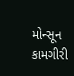મોન્સૂન કામગીરી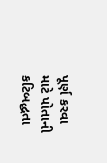પૂર્ણ કરવા માટે પોતાની કટિબદ્ધતા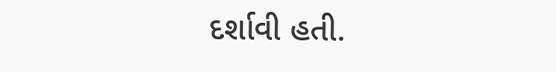દર્શાવી હતી.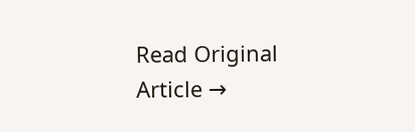Read Original Article →